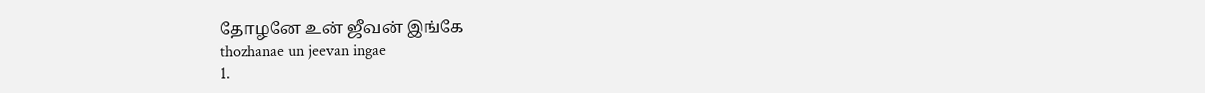தோழனே உன் ஜீவன் இங்கே
thozhanae un jeevan ingae
1.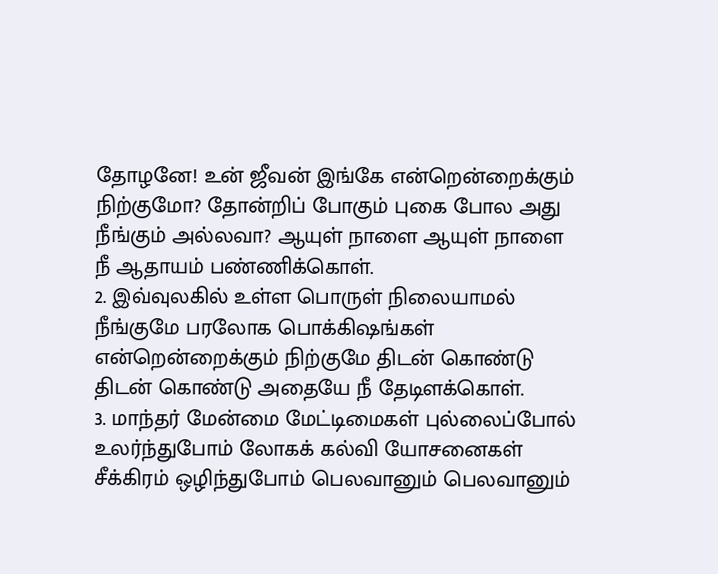தோழனே! உன் ஜீவன் இங்கே என்றென்றைக்கும் நிற்குமோ? தோன்றிப் போகும் புகை போல அது நீங்கும் அல்லவா? ஆயுள் நாளை ஆயுள் நாளை நீ ஆதாயம் பண்ணிக்கொள்.
2. இவ்வுலகில் உள்ள பொருள் நிலையாமல் நீங்குமே பரலோக பொக்கிஷங்கள் என்றென்றைக்கும் நிற்குமே திடன் கொண்டு திடன் கொண்டு அதையே நீ தேடிளக்கொள்.
3. மாந்தர் மேன்மை மேட்டிமைகள் புல்லைப்போல் உலர்ந்துபோம் லோகக் கல்வி யோசனைகள் சீக்கிரம் ஒழிந்துபோம் பெலவானும் பெலவானும்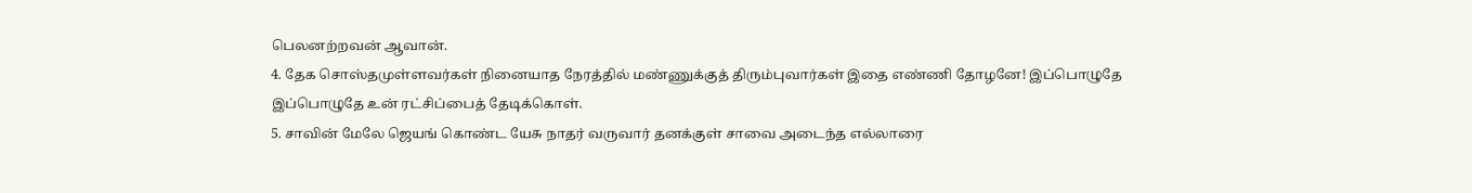பெலனற்றவன் ஆவான்.
4. தேக சொஸ்தமுள்ளவர்கள் நினையாத நேரத்தில் மண்ணுக்குத் திரும்புவார்கள் இதை எண்ணி தோழனே! இப்பொழுதே இப்பொழுதே உன் ரட்சிப்பைத் தேடிக்கொள்.
5. சாவின் மேலே ஜெயங் கொண்ட யேசு நாதர் வருவார் தனக்குள் சாவை அடைந்த எல்லாரை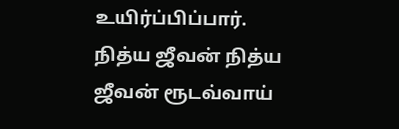உயிர்ப்பிப்பார். நித்ய ஜீவன் நித்ய ஜீவன் ரூடவ்வாய்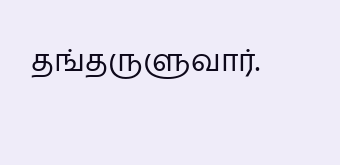தங்தருளுவார்.